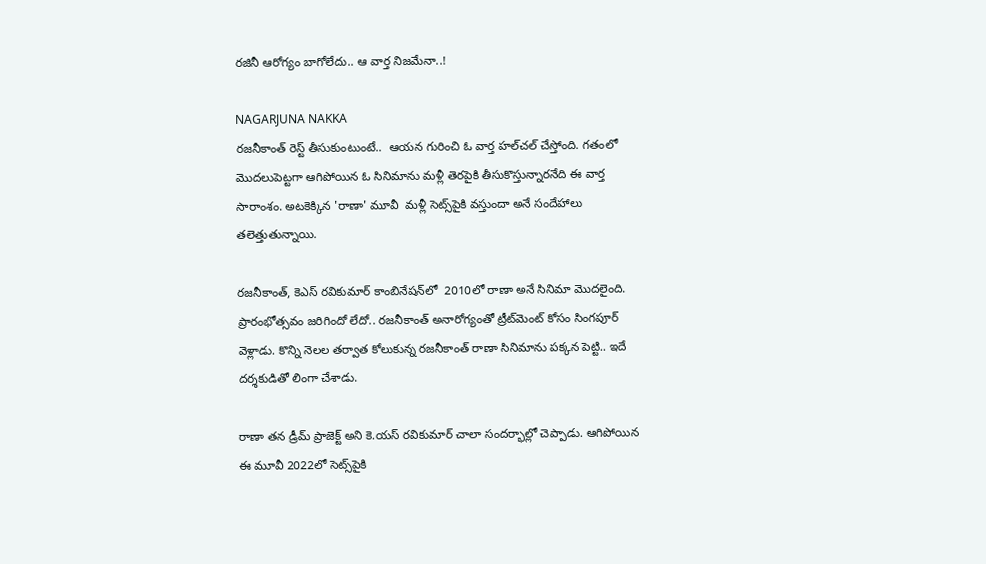రజినీ ఆరోగ్యం బాగోలేదు.. ఆ వార్త నిజమేనా..!

NAGARJUNA NAKKA
రజనీకాంత్‌ రెస్ట్‌ తీసుకుంటుంటే..  ఆయన గురించి ఓ వార్త హల్‌చల్‌ చేస్తోంది. గతంలో మొదలుపెట్టగా ఆగిపోయిన ఓ సినిమాను మళ్లీ తెరపైకి తీసుకొస్తున్నారనేది ఈ వార్త  సారాంశం. అటకెక్కిన 'రాణా' మూవీ  మళ్లీ సెట్స్‌పైకి వస్తుందా అనే సందేహాలు తలెత్తుతున్నాయి.

రజనీకాంత్‌, కెఎస్‌ రవికుమార్‌ కాంబినేషన్‌లో  2010లో రాణా అనే సినిమా మొదలైంది.  ప్రారంభోత్సవం జరిగిందో లేదో.. రజనీకాంత్‌ అనారోగ్యంతో ట్రీట్‌మెంట్ కోసం సింగపూర్‌ వెళ్లాడు. కొన్ని నెలల తర్వాత కోలుకున్న రజనీకాంత్‌ రాణా సినిమాను పక్కన పెట్టి.. ఇదే దర్శకుడితో లింగా చేశాడు.

రాణా తన డ్రీమ్‌ ప్రాజెక్ట్‌ అని కె.యస్‌ రవికుమార్‌ చాలా సందర్భాల్లో చెప్పాడు. ఆగిపోయిన ఈ మూవీ 2022లో సెట్స్‌పైకి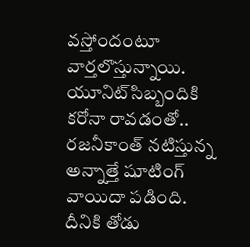వస్తోందంటూ వార్తలొస్తున్నాయి. యూనిట్‌సిబ్బందికి కరోనా రావడంతో.. రజనీకాంత్‌ నటిస్తున్న అన్నాత్తే షూటింగ్‌ వాయిదా పడింది. దీనికి తోడు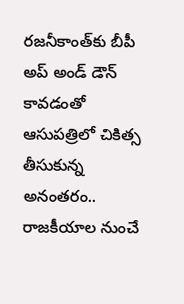రజనీకాంత్‌కు బీపీ అప్‌ అండ్‌ డౌన్‌ కావడంతో ఆసుపత్రిలో చికిత్స తీసుకున్న అనంతరం..  రాజకీయాల నుంచే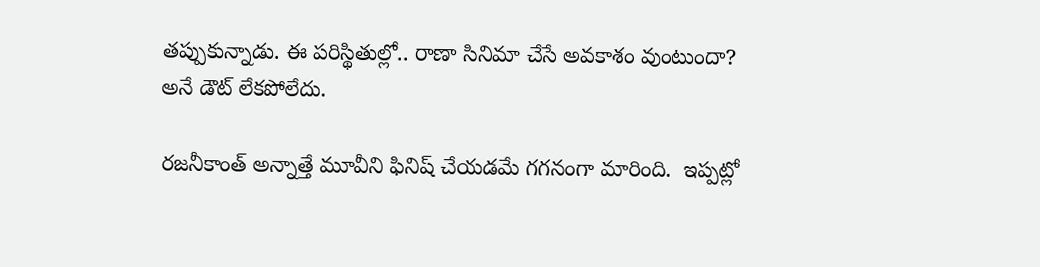తప్పుకున్నాడు. ఈ పరిస్థితుల్లో.. రాణా సినిమా చేసే అవకాశం వుంటుందా? అనే డౌట్‌ లేకపోలేదు.

రజనీకాంత్‌ అన్నాత్తే మూవీని ఫినిష్‌ చేయడమే గగనంగా మారింది.  ఇప్పట్లో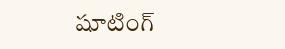షూటింగ్‌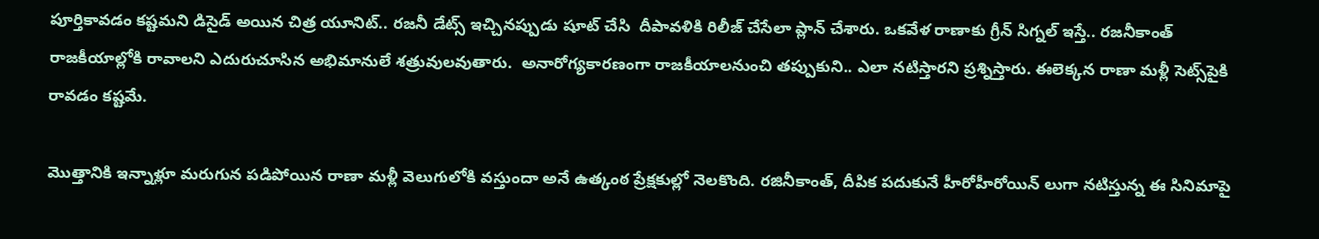పూర్తికావడం కష్టమని డిసైడ్‌ అయిన చిత్ర యూనిట్‌.. రజనీ డేట్స్‌ ఇచ్చినప్పుడు షూట్‌ చేసి  దీపావళికి రిలీజ్ చేసేలా ప్లాన్‌ చేశారు. ఒకవేళ రాణాకు గ్రీన్‌ సిగ్నల్‌ ఇస్తే.. రజనీకాంత్‌ రాజకీయాల్లోకి రావాలని ఎదురుచూసిన అభిమానులే శత్రువులవుతారు.  అనారోగ్యకారణంగా రాజకీయాలనుంచి తప్పుకుని.. ఎలా నటిస్తారని ప్రశ్నిస్తారు. ఈలెక్కన రాణా మళ్లీ సెట్స్‌పైకి రావడం కష్టమే.

మొత్తానికి ఇన్నాళ్లూ మరుగున పడిపోయిన రాణా మళ్లీ వెలుగులోకి వస్తుందా అనే ఉత్కంఠ ప్రేక్షకుల్లో నెలకొంది. రజినీకాంత్, దీపిక పదుకునే హీరోహీరోయిన్ లుగా నటిస్తున్న ఈ సినిమాపై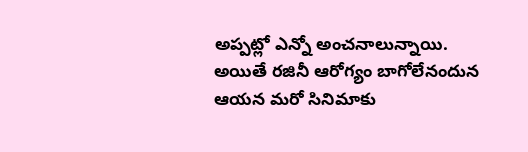అప్పట్లో ఎన్నో అంచనాలున్నాయి. అయితే రజినీ ఆరోగ్యం బాగోలేనందున ఆయన మరో సినిమాకు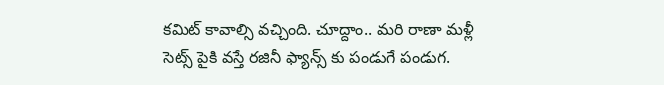కమిట్ కావాల్సి వచ్చింది. చూద్దాం.. మరి రాణా మళ్లీ సెట్స్ పైకి వస్తే రజినీ ఫ్యాన్స్ కు పండుగే పండుగ.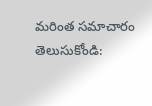మరింత సమాచారం తెలుసుకోండి: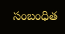సంబంధిత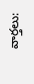వార్తలు: